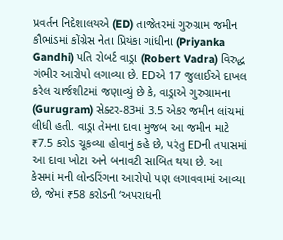પ્રવર્તન નિદેશાલયએ (ED) તાજેતરમાં ગુરુગ્રામ જમીન કૌભાંડમાં કોંગ્રેસ નેતા પ્રિયંકા ગાંધીના (Priyanka Gandhi) પતિ રોબર્ટ વાડ્રા (Robert Vadra) વિરુદ્ધ ગંભીર આરોપો લગાવ્યા છે. EDએ 17 જુલાઈએ દાખલ કરેલ ચાર્જશીટમાં જણાવ્યું છે કે, વાડ્રાએ ગુરુગ્રામના (Gurugram) સેક્ટર-83માં 3.5 એકર જમીન લાંચમાં લીધી હતી. વાડ્રા તેમના દાવા મુજબ આ જમીન માટે ₹7.5 કરોડ ચૂકવ્યા હોવાનું કહે છે, પરંતુ EDની તપાસમાં આ દાવા ખોટા અને બનાવટી સાબિત થયા છે. આ કેસમાં મની લોન્ડરિંગના આરોપો પણ લગાવવામાં આવ્યા છે, જેમાં ₹58 કરોડની ‘અપરાધની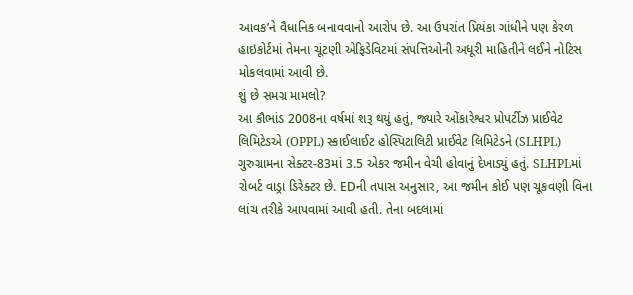આવક’ને વૈધાનિક બનાવવાનો આરોપ છે. આ ઉપરાંત પ્રિયંકા ગાંધીને પણ કેરળ હાઇકોર્ટમાં તેમના ચૂંટણી એફિડેવિટમાં સંપત્તિઓની અધૂરી માહિતીને લઈને નોટિસ મોકલવામાં આવી છે.
શું છે સમગ્ર મામલો?
આ કૌભાંડ 2008ના વર્ષમાં શરૂ થયું હતું, જ્યારે ઓંકારેશ્વર પ્રોપર્ટીઝ પ્રાઈવેટ લિમિટેડએ (OPPL) સ્કાઈલાઈટ હોસ્પિટાલિટી પ્રાઈવેટ લિમિટેડને (SLHPL) ગુરુગ્રામના સેક્ટર-83માં 3.5 એકર જમીન વેચી હોવાનું દેખાડ્યું હતું. SLHPLમાં રોબર્ટ વાડ્રા ડિરેક્ટર છે. EDની તપાસ અનુસાર, આ જમીન કોઈ પણ ચૂકવણી વિના લાંચ તરીકે આપવામાં આવી હતી. તેના બદલામાં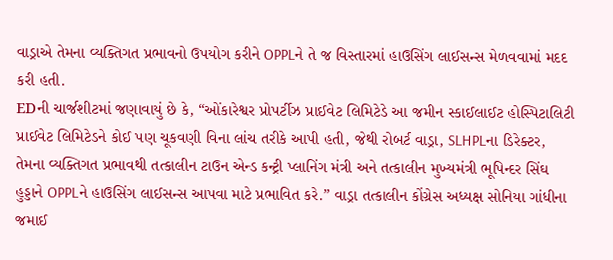વાડ્રાએ તેમના વ્યક્તિગત પ્રભાવનો ઉપયોગ કરીને OPPLને તે જ વિસ્તારમાં હાઉસિંગ લાઈસન્સ મેળવવામાં મદદ કરી હતી.
EDની ચાર્જશીટમાં જણાવાયું છે કે, “ઓંકારેશ્વર પ્રોપર્ટીઝ પ્રાઈવેટ લિમિટેડે આ જમીન સ્કાઈલાઈટ હોસ્પિટાલિટી પ્રાઈવેટ લિમિટેડને કોઈ પણ ચૂકવણી વિના લાંચ તરીકે આપી હતી, જેથી રોબર્ટ વાડ્રા, SLHPLના ડિરેક્ટર, તેમના વ્યક્તિગત પ્રભાવથી તત્કાલીન ટાઉન એન્ડ કન્ટ્રી પ્લાનિંગ મંત્રી અને તત્કાલીન મુખ્યમંત્રી ભૂપિન્દર સિંઘ હુડ્ડાને OPPLને હાઉસિંગ લાઈસન્સ આપવા માટે પ્રભાવિત કરે.” વાડ્રા તત્કાલીન કોંગ્રેસ અધ્યક્ષ સોનિયા ગાંધીના જમાઈ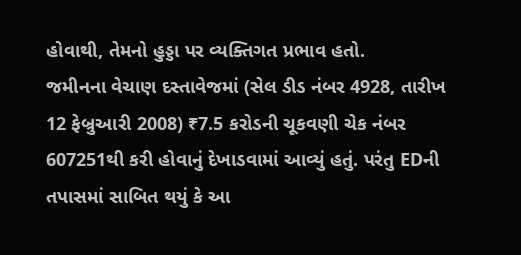હોવાથી, તેમનો હુડ્ડા પર વ્યક્તિગત પ્રભાવ હતો.
જમીનના વેચાણ દસ્તાવેજમાં (સેલ ડીડ નંબર 4928, તારીખ 12 ફેબ્રુઆરી 2008) ₹7.5 કરોડની ચૂકવણી ચેક નંબર 607251થી કરી હોવાનું દેખાડવામાં આવ્યું હતું. પરંતુ EDની તપાસમાં સાબિત થયું કે આ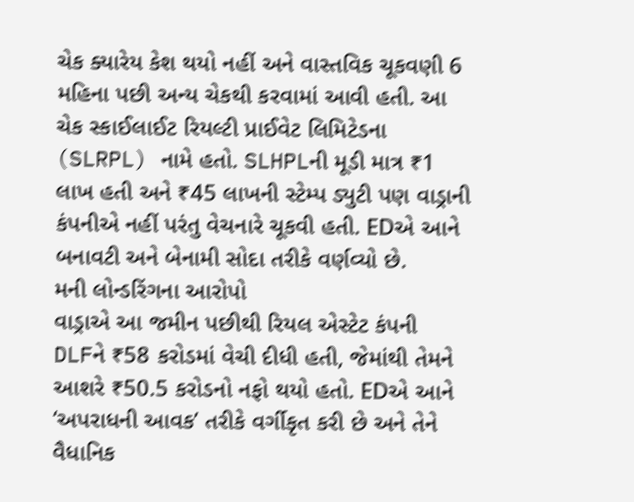ચેક ક્યારેય કેશ થયો નહીં અને વાસ્તવિક ચૂકવણી 6 મહિના પછી અન્ય ચેકથી કરવામાં આવી હતી. આ ચેક સ્કાઈલાઈટ રિયલ્ટી પ્રાઈવેટ લિમિટેડના (SLRPL) નામે હતો. SLHPLની મૂડી માત્ર ₹1 લાખ હતી અને ₹45 લાખની સ્ટેમ્પ ડ્યુટી પણ વાડ્રાની કંપનીએ નહીં પરંતુ વેચનારે ચૂકવી હતી. EDએ આને બનાવટી અને બેનામી સોદા તરીકે વર્ણવ્યો છે.
મની લોન્ડરિંગના આરોપો
વાડ્રાએ આ જમીન પછીથી રિયલ એસ્ટેટ કંપની DLFને ₹58 કરોડમાં વેચી દીધી હતી, જેમાંથી તેમને આશરે ₹50.5 કરોડનો નફો થયો હતો. EDએ આને ‘અપરાધની આવક’ તરીકે વર્ગીકૃત કરી છે અને તેને વૈધાનિક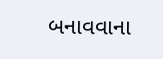બનાવવાના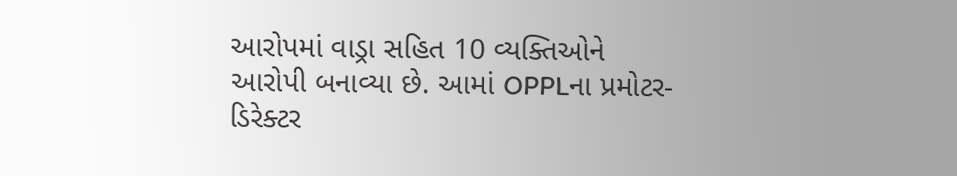આરોપમાં વાડ્રા સહિત 10 વ્યક્તિઓને આરોપી બનાવ્યા છે. આમાં OPPLના પ્રમોટર-ડિરેક્ટર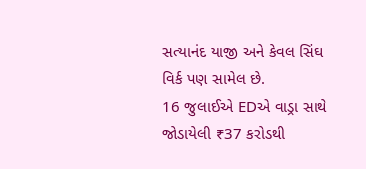સત્યાનંદ યાજી અને કેવલ સિંઘ વિર્ક પણ સામેલ છે.
16 જુલાઈએ EDએ વાડ્રા સાથે જોડાયેલી ₹37 કરોડથી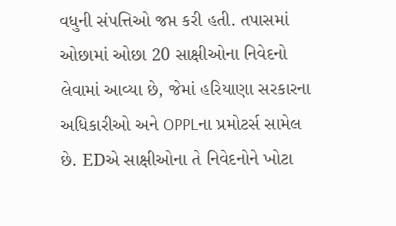વધુની સંપત્તિઓ જપ્ત કરી હતી. તપાસમાં ઓછામાં ઓછા 20 સાક્ષીઓના નિવેદનો લેવામાં આવ્યા છે, જેમાં હરિયાણા સરકારના અધિકારીઓ અને OPPLના પ્રમોટર્સ સામેલ છે. EDએ સાક્ષીઓના તે નિવેદનોને ખોટા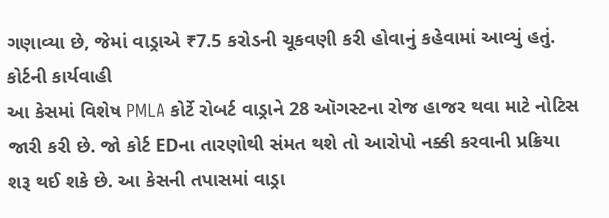ગણાવ્યા છે, જેમાં વાડ્રાએ ₹7.5 કરોડની ચૂકવણી કરી હોવાનું કહેવામાં આવ્યું હતું.
કોર્ટની કાર્યવાહી
આ કેસમાં વિશેષ PMLA કોર્ટે રોબર્ટ વાડ્રાને 28 ઑગસ્ટના રોજ હાજર થવા માટે નોટિસ જારી કરી છે. જો કોર્ટ EDના તારણોથી સંમત થશે તો આરોપો નક્કી કરવાની પ્રક્રિયા શરૂ થઈ શકે છે. આ કેસની તપાસમાં વાડ્રા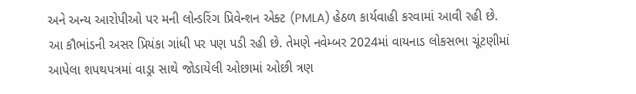અને અન્ય આરોપીઓ પર મની લોન્ડરિંગ પ્રિવેન્શન એક્ટ (PMLA) હેઠળ કાર્યવાહી કરવામાં આવી રહી છે.
આ કૌભાંડની અસર પ્રિયંકા ગાંધી પર પણ પડી રહી છે. તેમણે નવેમ્બર 2024માં વાયનાડ લોકસભા ચૂંટણીમાં આપેલા શપથપત્રમાં વાડ્રા સાથે જોડાયેલી ઓછામાં ઓછી ત્રણ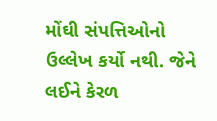મોંઘી સંપત્તિઓનો ઉલ્લેખ કર્યો નથી. જેને લઈને કેરળ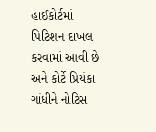હાઈકોર્ટમાં પિટિશન દાખલ કરવામાં આવી છે અને કોર્ટે પ્રિયંકા ગાંધીને નોટિસ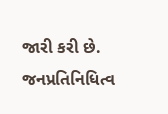જારી કરી છે. જનપ્રતિનિધિત્વ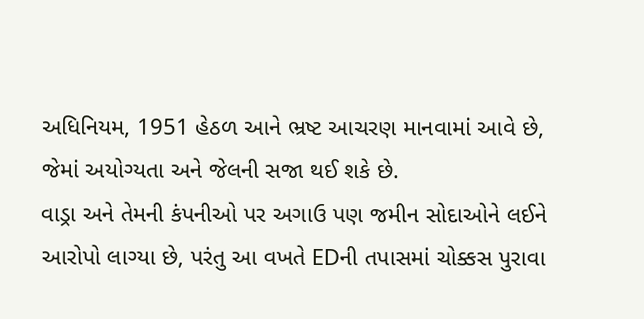અધિનિયમ, 1951 હેઠળ આને ભ્રષ્ટ આચરણ માનવામાં આવે છે, જેમાં અયોગ્યતા અને જેલની સજા થઈ શકે છે.
વાડ્રા અને તેમની કંપનીઓ પર અગાઉ પણ જમીન સોદાઓને લઈને આરોપો લાગ્યા છે, પરંતુ આ વખતે EDની તપાસમાં ચોક્કસ પુરાવા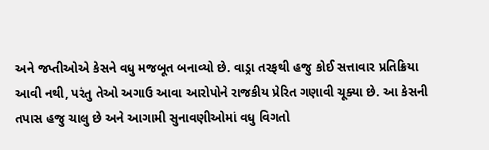અને જપ્તીઓએ કેસને વધુ મજબૂત બનાવ્યો છે. વાડ્રા તરફથી હજુ કોઈ સત્તાવાર પ્રતિક્રિયા આવી નથી, પરંતુ તેઓ અગાઉ આવા આરોપોને રાજકીય પ્રેરિત ગણાવી ચૂક્યા છે. આ કેસની તપાસ હજુ ચાલુ છે અને આગામી સુનાવણીઓમાં વધુ વિગતો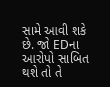સામે આવી શકે છે. જો EDના આરોપો સાબિત થશે તો તે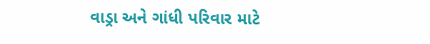વાડ્રા અને ગાંધી પરિવાર માટે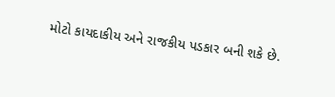મોટો કાયદાકીય અને રાજકીય પડકાર બની શકે છે.